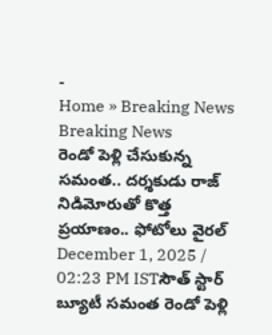-
Home » Breaking News
Breaking News
రెండో పెళ్లి చేసుకున్న సమంత.. దర్శకుడు రాజ్ నిడిమోరుతో కొత్త ప్రయాణం.. ఫోటోలు వైరల్
December 1, 2025 / 02:23 PM ISTసౌత్ స్టార్ బ్యూటీ సమంత రెండో పెళ్లి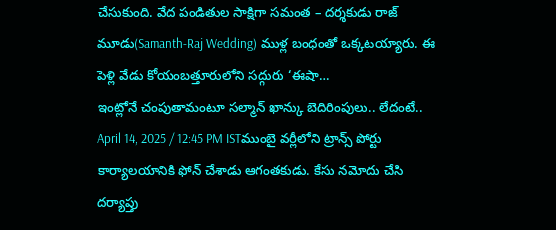చేసుకుంది. వేద పండితుల సాక్షిగా సమంత – దర్శకుడు రాజ్ మూడు(Samanth-Raj Wedding) ముళ్ల బంధంతో ఒక్కటయ్యారు. ఈ పెళ్లి వేడు కోయంబత్తూరులోని సద్గురు ‘ఈషా…
ఇంట్లోనే చంపుతామంటూ సల్మాన్ ఖాన్కు బెదిరింపులు.. లేదంటే..
April 14, 2025 / 12:45 PM ISTముంబై వర్లీలోని ట్రాన్స్ పోర్టు కార్యాలయానికి ఫోన్ చేశాడు ఆగంతకుడు. కేసు నమోదు చేసి దర్యాప్తు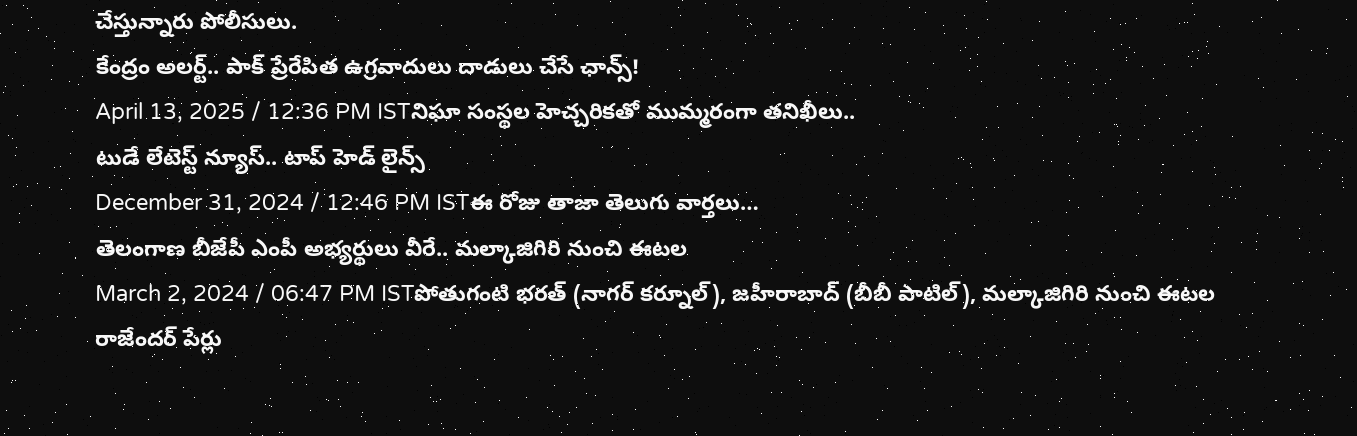చేస్తున్నారు పోలీసులు.
కేంద్రం అలర్ట్.. పాక్ ప్రేరేపిత ఉగ్రవాదులు దాడులు చేసే ఛాన్స్!
April 13, 2025 / 12:36 PM ISTనిఘా సంస్థల హెచ్చరికతో ముమ్మరంగా తనిఖీలు..
టుడే లేటెస్ట్ న్యూస్.. టాప్ హెడ్ లైన్స్
December 31, 2024 / 12:46 PM ISTఈ రోజు తాజా తెలుగు వార్తలు…
తెలంగాణ బీజేపీ ఎంపీ అభ్యర్థులు వీరే.. మల్కాజిగిరి నుంచి ఈటల
March 2, 2024 / 06:47 PM ISTపోతుగంటి భరత్ (నాగర్ కర్నూల్), జహీరాబాద్ (బీబీ పాటిల్), మల్కాజిగిరి నుంచి ఈటల రాజేందర్ పేర్లు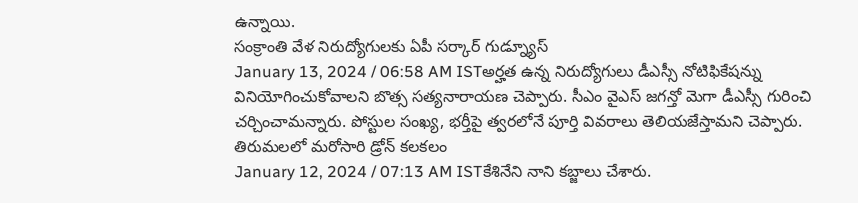ఉన్నాయి.
సంక్రాంతి వేళ నిరుద్యోగులకు ఏపీ సర్కార్ గుడ్న్యూస్
January 13, 2024 / 06:58 AM ISTఅర్హత ఉన్న నిరుద్యోగులు డీఎస్సీ నోటిఫికేషన్ను వినియోగించుకోవాలని బొత్స సత్యనారాయణ చెప్పారు. సీఎం వైఎస్ జగన్తో మెగా డీఎస్సీ గురించి చర్చించామన్నారు. పోస్టుల సంఖ్య, భర్తీపై త్వరలోనే పూర్తి వివరాలు తెలియజేస్తామని చెప్పారు.
తిరుమలలో మరోసారి డ్రోన్ కలకలం
January 12, 2024 / 07:13 AM ISTకేశినేని నాని కబ్జాలు చేశారు.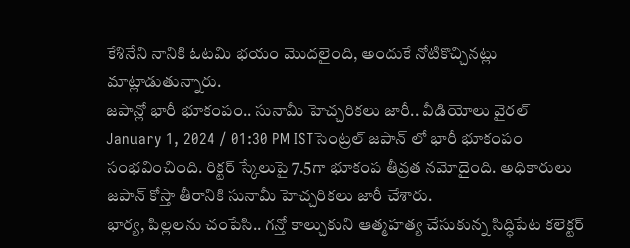కేశినేని నానికి ఓటమి భయం మొదలైంది, అందుకే నోటికొచ్చినట్లు మాట్లాడుతున్నారు.
జపాన్లో భారీ భూకంపం.. సునామీ హెచ్చరికలు జారీ.. వీడియోలు వైరల్
January 1, 2024 / 01:30 PM ISTసెంట్రల్ జపాన్ లో భారీ భూకంపం సంభవించింది. రిక్టర్ స్కేలుపై 7.5గా భూకంప తీవ్రత నమోదైంది. అధికారులు జపాన్ కోస్తా తీరానికి సునామీ హెచ్చరికలు జారీ చేశారు.
భార్య, పిల్లలను చంపేసి.. గన్తో కాల్చుకుని ఆత్మహత్య చేసుకున్న సిద్ధిపేట కలెక్టర్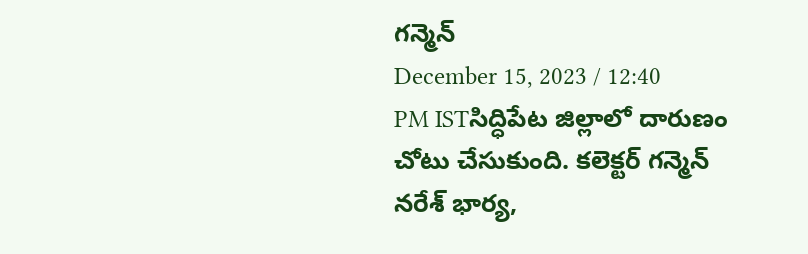గన్మెన్
December 15, 2023 / 12:40 PM ISTసిద్ధిపేట జిల్లాలో దారుణం చోటు చేసుకుంది. కలెక్టర్ గన్మెన్ నరేశ్ భార్య,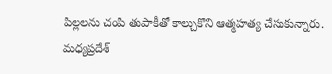పిల్లలను చంపి తుపాకీతో కాల్చుకొని ఆత్మహత్య చేసుకున్నారు.
మధ్యప్రదేశ్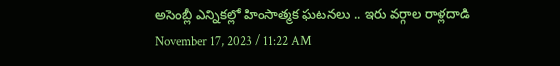అసెంబ్లీ ఎన్నికల్లో హింసాత్మక ఘటనలు .. ఇరు వర్గాల రాళ్లదాడి
November 17, 2023 / 11:22 AM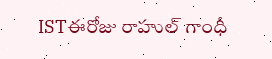ISTఈరోజు రాహుల్ గాంధీ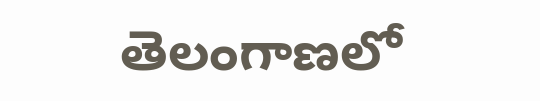తెలంగాణలో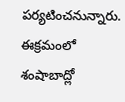పర్యటించనున్నారు. ఈక్రమంలో శంషాబాద్లో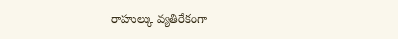రాహుల్కు వ్యతిరేకంగా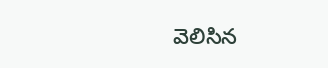వెలిసిన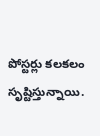పోస్టర్లు కలకలం సృష్టిస్తున్నాయి.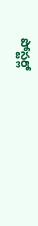పోస్టర్లో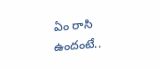ఏం రాసి ఉందంటే..